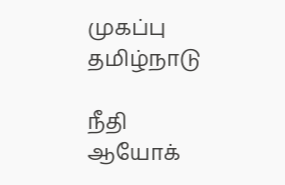முகப்பு
தமிழ்நாடு

நீதி ஆயோக்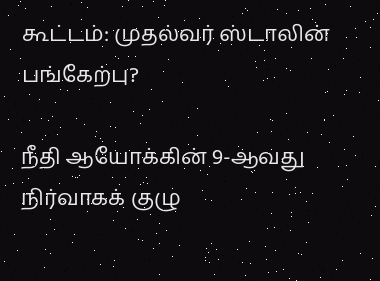கூட்டம்: முதல்வர் ஸ்டாலின் பங்கேற்பு?

நீதி ஆயோக்கின் 9-ஆவது நிர்வாகக் குழு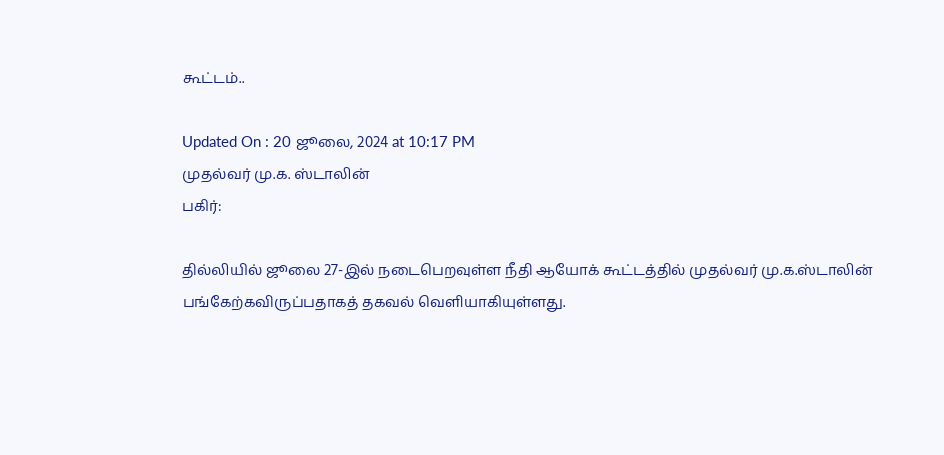கூட்டம்..

Updated On : 20 ஜூலை, 2024 at 10:17 PM
முதல்வர் மு.க. ஸ்டாலின்
பகிர்:

தில்லியில் ஜூலை 27-இல் நடைபெறவுள்ள நீதி ஆயோக் கூட்டத்தில் முதல்வர் மு.க.ஸ்டாலின் பங்கேற்கவிருப்பதாகத் தகவல் வெளியாகியுள்ளது.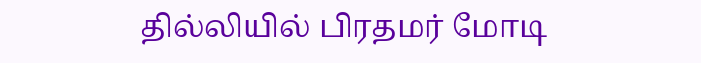தில்லியில் பிரதமர் மோடி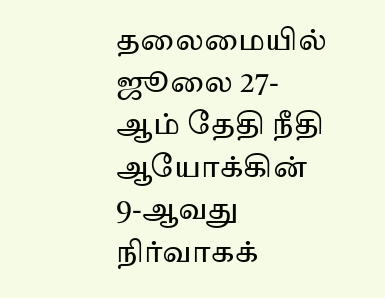தலைமையில் ஜூலை 27-ஆம் தேதி நீதி ஆயோக்கின் 9-ஆவது நிர்வாகக்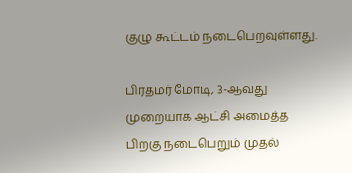குழு கூட்டம் நடைபெறவுள்ளது.

பிரதமர் மோடி, 3-ஆவது முறையாக ஆட்சி அமைத்த பிறகு நடைபெறும் முதல்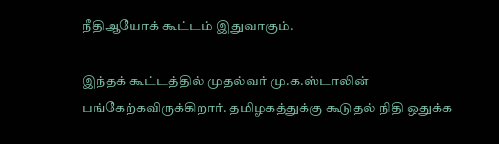நீதிஆயோக் கூட்டம் இதுவாகும்.

இந்தக் கூட்டத்தில் முதல்வர் மு.க.ஸ்டாலின் பங்கேற்கவிருக்கிறார். தமிழகத்துக்கு கூடுதல் நிதி ஒதுக்க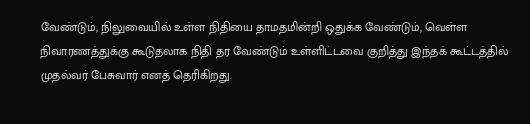வேண்டும், நிலுவையில் உள்ள நிதியை தாமதமின்றி ஒதுக்க வேண்டும், வெள்ள நிவாரணத்துக்கு கூடுதலாக நிதி தர வேண்டும் உள்ளிட்டவை குறித்து இந்தக் கூட்டத்தில் முதல்வர் பேசுவார் எனத் தெரிகிறது.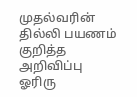முதல்வரின் தில்லி பயணம் குறித்த அறிவிப்பு ஓரிரு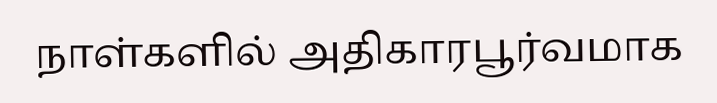நாள்களில் அதிகாரபூர்வமாக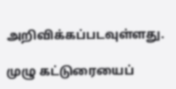அறிவிக்கப்படவுள்ளது.

முழு கட்டுரையைப்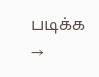படிக்க →